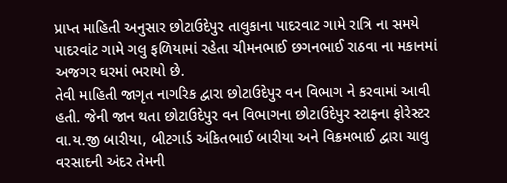પ્રાપ્ત માહિતી અનુસાર છોટાઉદેપુર તાલુકાના પાદરવાટ ગામે રાત્રિ ના સમયે પાદરવાંટ ગામે ગલુ ફળિયામાં રહેતા ચીમનભાઈ છગનભાઈ રાઠવા ના મકાનમાં અજગર ઘરમાં ભરાયો છે.
તેવી માહિતી જાગૃત નાગરિક દ્વારા છોટાઉદેપુર વન વિભાગ ને કરવામાં આવી હતી. જેની જાન થતા છોટાઉદેપુર વન વિભાગના છોટાઉદેપુર સ્ટાફના ફોરેસ્ટર વા.ય.જી બારીયા, બીટગાર્ડ અંકિતભાઈ બારીયા અને વિક્રમભાઈ દ્વારા ચાલુ વરસાદની અંદર તેમની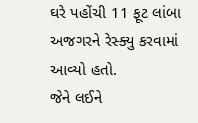ઘરે પહોંચી 11 ફૂટ લાંબા અજગરને રેસ્ક્યુ કરવામાં આવ્યો હતો.
જેને લઈને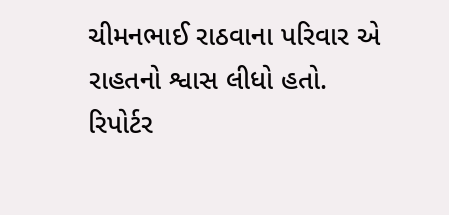ચીમનભાઈ રાઠવાના પરિવાર એ રાહતનો શ્વાસ લીધો હતો.
રિપોર્ટર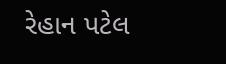રેહાન પટેલ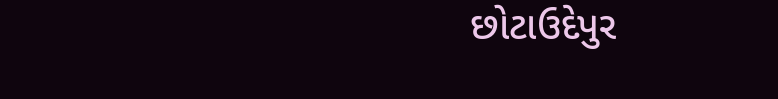છોટાઉદેપુર